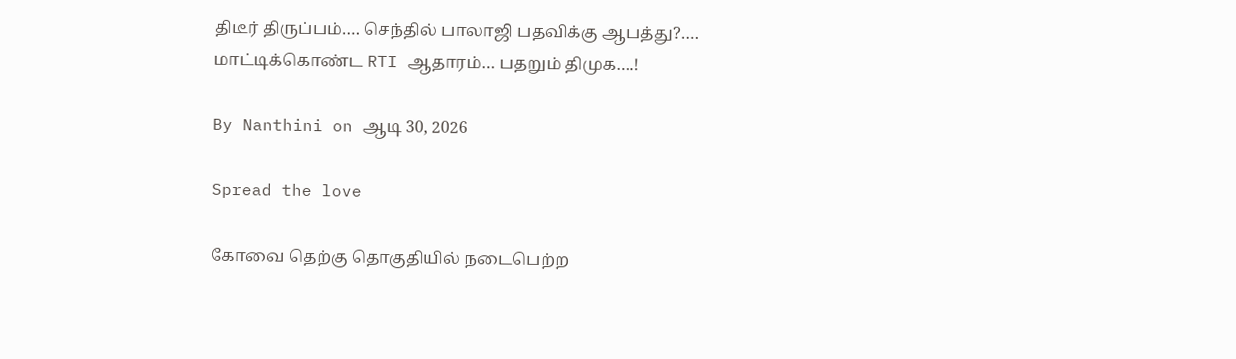திடீர் திருப்பம்…. செந்தில் பாலாஜி பதவிக்கு ஆபத்து?…. மாட்டிக்கொண்ட RTI ஆதாரம்… பதறும் திமுக….!

By Nanthini on ஆடி 30, 2026

Spread the love

கோவை தெற்கு தொகுதியில் நடைபெற்ற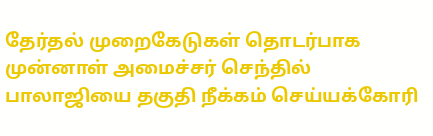தேர்தல் முறைகேடுகள் தொடர்பாக முன்னாள் அமைச்சர் செந்தில் பாலாஜியை தகுதி நீக்கம் செய்யக்கோரி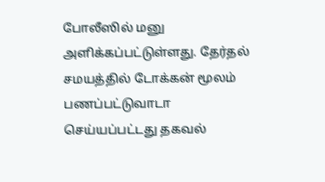போலீஸில் மனு அளிக்கப்பட்டுள்ளது. தேர்தல் சமயத்தில் டோக்கன் மூலம் பணப்பட்டுவாடா செய்யப்பட்டது தகவல்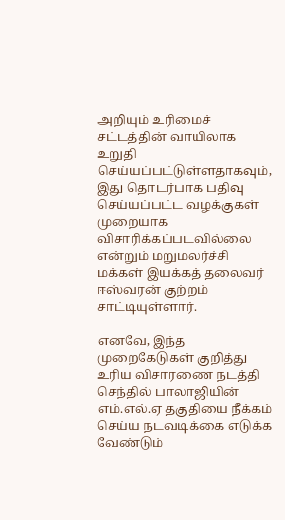அறியும் உரிமைச் சட்டத்தின் வாயிலாக உறுதி செய்யப்பட்டுள்ளதாகவும், இது தொடர்பாக பதிவு செய்யப்பட்ட வழக்குகள் முறையாக விசாரிக்கப்படவில்லை என்றும் மறுமலர்ச்சி மக்கள் இயக்கத் தலைவர் ஈஸ்வரன் குற்றம் சாட்டியுள்ளார்.

எனவே, இந்த முறைகேடுகள் குறித்து உரிய விசாரணை நடத்தி செந்தில் பாலாஜியின் எம்.எல்.ஏ தகுதியை நீக்கம் செய்ய நடவடிக்கை எடுக்க வேண்டும்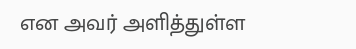என அவர் அளித்துள்ள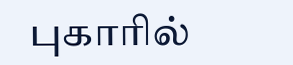புகாரில்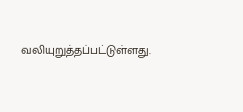வலியுறுத்தப்பட்டுள்ளது.